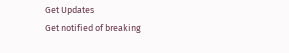Get Updates
Get notified of breaking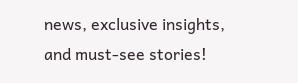news, exclusive insights, and must-see stories!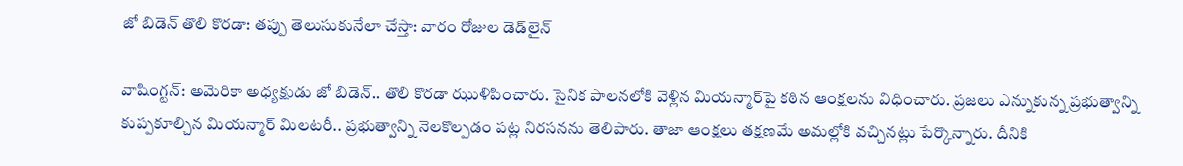జో బిడెన్ తొలి కొరడా: తప్పు తెలుసుకునేలా చేస్తా: వారం రోజుల డెడ్‌లైన్

వాషింగ్టన్: అమెరికా అధ్యక్షుడు జో బిడెన్.. తొలి కొరడా ఝుళిపించారు. సైనిక పాలనలోకి వెళ్లిన మియన్మార్‌పై కఠిన ఆంక్షలను విధించారు. ప్రజలు ఎన్నుకున్న ప్రభుత్వాన్ని కుప్పకూల్చిన మియన్మార్ మిలటరీ.. ప్రభుత్వాన్ని నెలకొల్పడం పట్ల నిరసనను తెలిపారు. తాజా ఆంక్షలు తక్షణమే అమల్లోకి వచ్చినట్లు పేర్కొన్నారు. దీనికి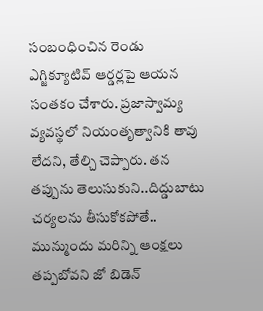సంబంధించిన రెండు ఎగ్జిక్యూటివ్ ఆర్డర్లపై ఆయన సంతకం చేశారు. ప్రజాస్వామ్య వ్యవస్థలో నియంతృత్వానికి తావు లేదని, తేల్చి చెప్పారు. తన తప్పును తెలుసుకుని..దిద్డుబాటు చర్యలను తీసుకోకపోతే.. మున్ముందు మరిన్ని ఆంక్షలు తప్పబోవని జో బిడెన్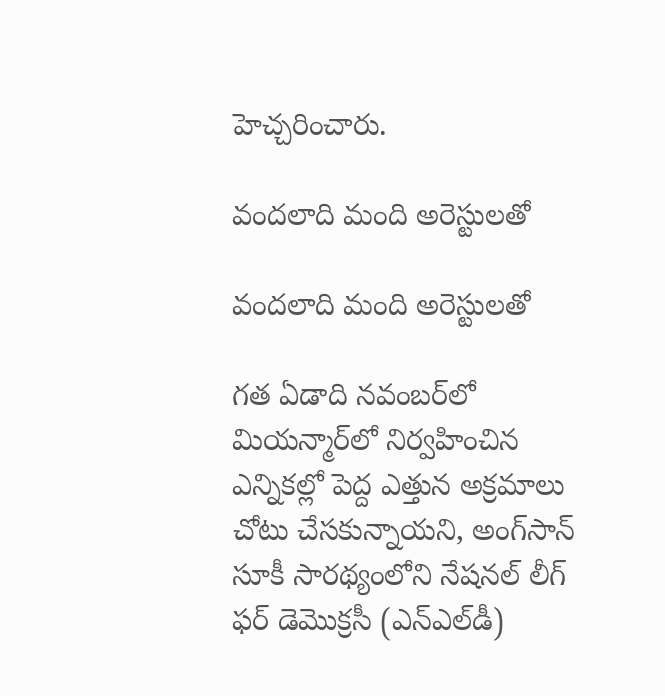హెచ్చరించారు.

వందలాది మంది అరెస్టులతో

వందలాది మంది అరెస్టులతో

గత ఏడాది నవంబర్‌లో మియన్మార్‌లో నిర్వహించిన ఎన్నికల్లో పెద్ద ఎత్తున అక్రమాలు చోటు చేసకున్నాయని, అంగ్‌సాన్ సూకీ సారథ్యంలోని నేషనల్ లీగ్ ఫర్ డెమొక్రసీ (ఎన్ఎల్‌డీ)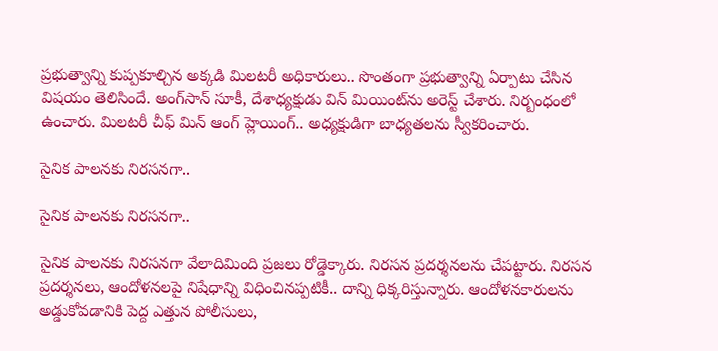ప్రభుత్వాన్ని కుప్పకూల్చిన అక్కడి మిలటరీ అధికారులు.. సొంతంగా ప్రభుత్వాన్ని ఏర్పాటు చేసిన విషయం తెలిసిందే. అంగ్‌సాన్ సూకీ, దేశాధ్యక్షుడు విన్ మియింట్‌ను అరెస్ట్ చేశారు. నిర్బంధంలో ఉంచారు. మిలటరీ చీఫ్ మిన్ ఆంగ్ హ్లెయింగ్.. అధ్యక్షుడిగా బాధ్యతలను స్వీకరించారు.

సైనిక పాలనకు నిరసనగా..

సైనిక పాలనకు నిరసనగా..

సైనిక పాలనకు నిరసనగా వేలాదిమింది ప్రజలు రోడ్డెక్కారు. నిరసన ప్రదర్శనలను చేపట్టారు. నిరసన ప్రదర్శనలు, ఆందోళనలపై నిషేధాన్ని విధించినప్పటికీ.. దాన్ని ధిక్కరిస్తున్నారు. ఆందోళనకారులను అడ్డుకోవడానికి పెద్ద ఎత్తున పోలీసులు,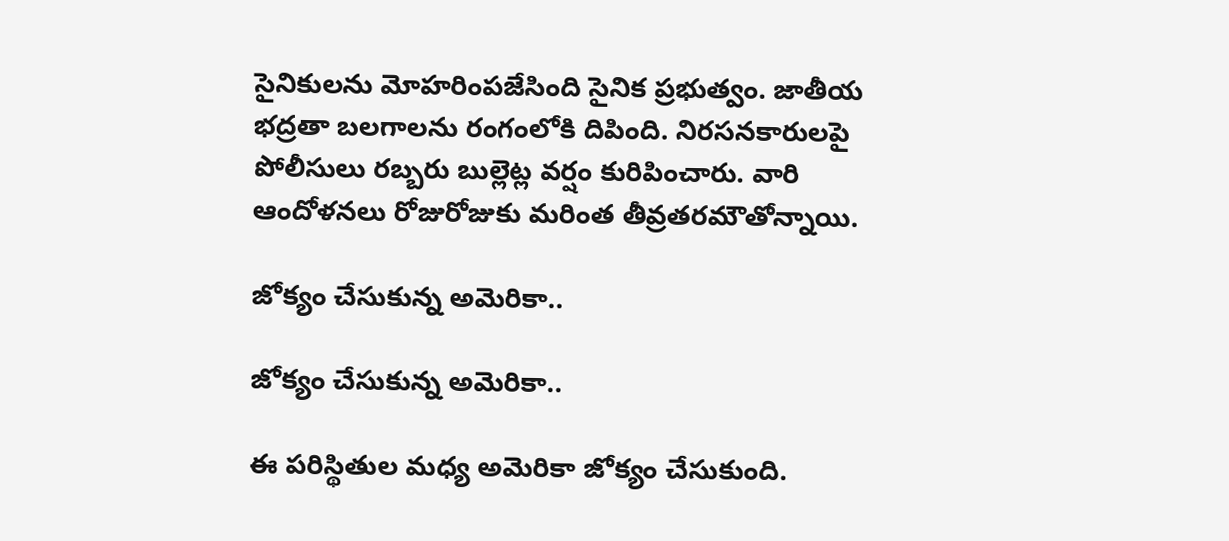సైనికులను మోహరింపజేసింది సైనిక ప్రభుత్వం. జాతీయ భద్రతా బలగాలను రంగంలోకి దిపింది. నిరసనకారులపై పోలీసులు రబ్బరు బుల్లెట్ల వర్షం కురిపించారు. వారి ఆందోళనలు రోజురోజుకు మరింత తీవ్రతరమౌతోన్నాయి.

జోక్యం చేసుకున్న అమెరికా..

జోక్యం చేసుకున్న అమెరికా..

ఈ పరిస్థితుల మధ్య అమెరికా జోక్యం చేసుకుంది.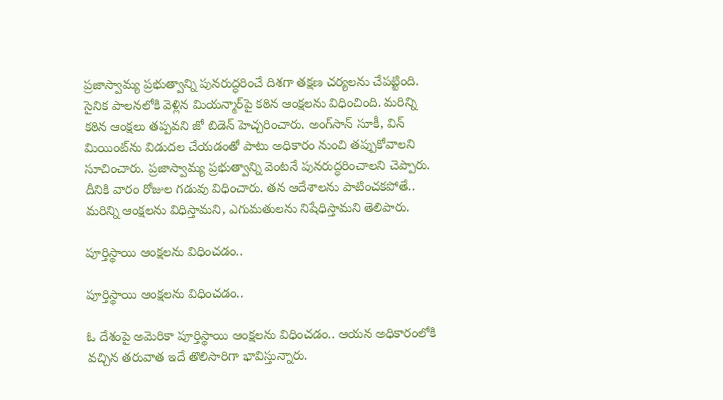ప్రజాస్వామ్య ప్రభుత్వాన్ని పునరుద్ధరించే దిశగా తక్షణ చర్యలను చేపట్టింది. సైనిక పాలనలోకి వెళ్లిన మియన్మార్‌పై కఠిన ఆంక్షలను విధించింది. మరిన్ని కఠిన ఆంక్షలు తప్పవని జో బిడెన్ హెచ్చరించారు. అంగ్‌సాన్ సూకీ, విన్ మియింట్‌ను విడుదల చేయడంతో పాటు అధికారం నుంచి తప్పుకోవాలని సూచించారు. ప్రజాస్వామ్య ప్రభుత్వాన్ని వెంటనే పునరుద్ధరించాలని చెప్పారు. దీనికి వారం రోజుల గడువు విధించారు. తన ఆదేశాలను పాటించకపోతే.. మరిన్ని ఆంక్షలను విధిస్తామని, ఎగుమతులను నిషేధిస్తామని తెలిపారు.

పూర్తిస్థాయి ఆంక్షలను విధించడం..

పూర్తిస్థాయి ఆంక్షలను విధించడం..

ఓ దేశంపై అమెరికా పూర్తిస్థాయి ఆంక్షలను విధించడం.. ఆయన అధికారంలోకి వచ్చిన తరువాత ఇదే తొలిసారిగా భావిస్తున్నారు.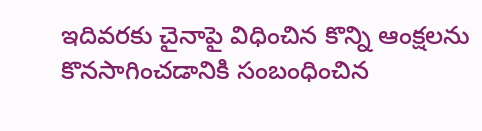ఇదివరకు చైనాపై విధించిన కొన్ని ఆంక్షలను కొనసాగించడానికి సంబంధించిన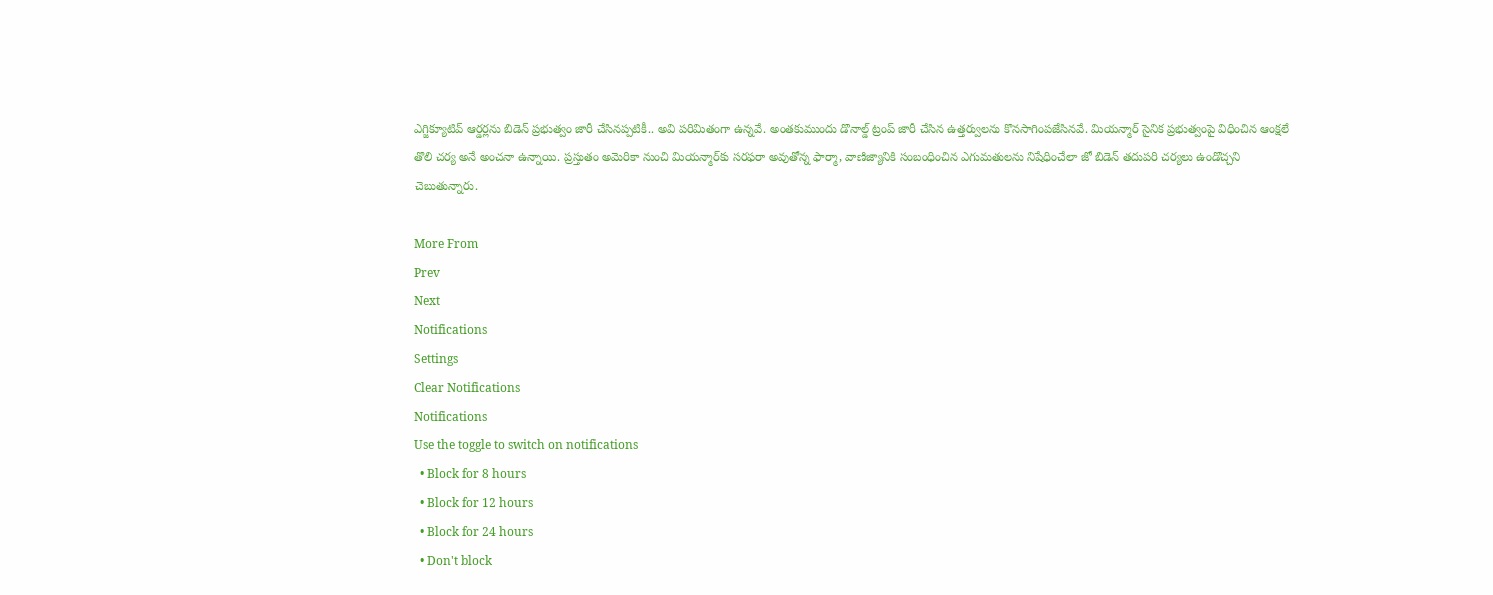ఎగ్జిక్యూటివ్ ఆర్డర్లను బిడెన్ ప్రభుత్వం జారీ చేసినప్పటికీ.. అవి పరిమితంగా ఉన్నవే. అంతకుముందు డొనాల్డ్ ట్రంప్ జారీ చేసిన ఉత్తర్వులను కొనసాగింపజేసినవే. మియన్మార్ సైనిక ప్రభుత్వంపై విధించిన ఆంక్షలే తొలి చర్య అనే అంచనా ఉన్నాయి. ప్రస్తుతం అమెరికా నుంచి మియన్మార్‌కు సరఫరా అవుతోన్న ఫార్మా, వాణిజ్యానికి సంబంధించిన ఎగుమతులను నిషేధించేలా జో బిడెన్ తదుపరి చర్యలు ఉండొచ్చని చెబుతున్నారు.

More From
Prev
Next
Notifications
Settings
Clear Notifications
Notifications
Use the toggle to switch on notifications
  • Block for 8 hours
  • Block for 12 hours
  • Block for 24 hours
  • Don't block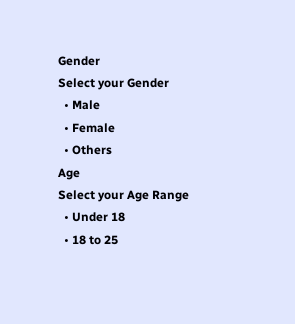Gender
Select your Gender
  • Male
  • Female
  • Others
Age
Select your Age Range
  • Under 18
  • 18 to 25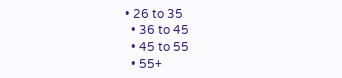• 26 to 35
  • 36 to 45
  • 45 to 55
  • 55+